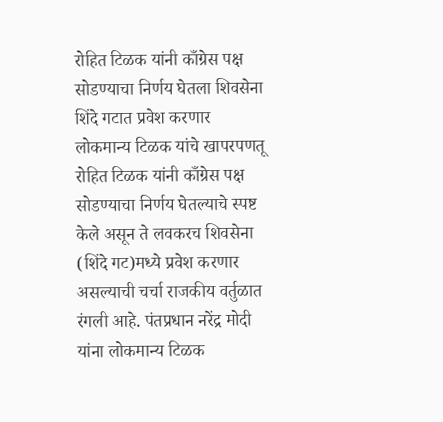रोहित टिळक यांनी काँग्रेस पक्ष सोडण्याचा निर्णय घेतला शिवसेना शिंदे गटात प्रवेश करणार
लोकमान्य टिळक यांचे खापरपणतू रोहित टिळक यांनी काँग्रेस पक्ष सोडण्याचा निर्णय घेतल्याचे स्पष्ट केले असून ते लवकरच शिवसेना (शिंदे गट)मध्ये प्रवेश करणार असल्याची चर्चा राजकीय वर्तुळात रंगली आहे. पंतप्रधान नरेंद्र मोदी यांना लोकमान्य टिळक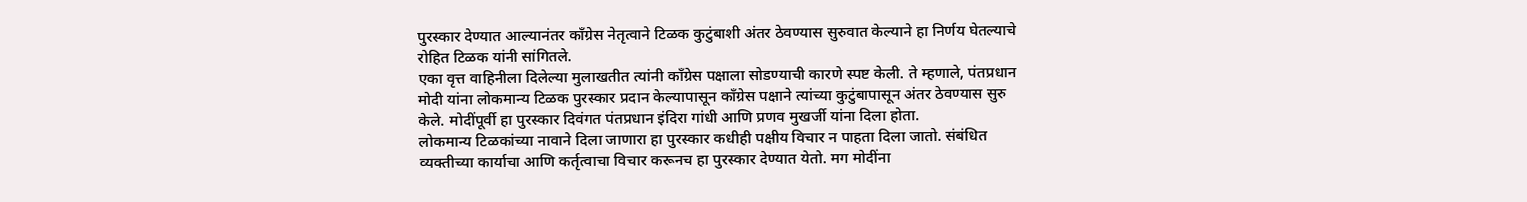पुरस्कार देण्यात आल्यानंतर काँग्रेस नेतृत्वाने टिळक कुटुंबाशी अंतर ठेवण्यास सुरुवात केल्याने हा निर्णय घेतल्याचे रोहित टिळक यांनी सांगितले.
एका वृत्त वाहिनीला दिलेल्या मुलाखतीत त्यांनी काँग्रेस पक्षाला सोडण्याची कारणे स्पष्ट केली. ते म्हणाले, पंतप्रधान मोदी यांना लोकमान्य टिळक पुरस्कार प्रदान केल्यापासून काँग्रेस पक्षाने त्यांच्या कुटुंबापासून अंतर ठेवण्यास सुरु केले. मोदींपूर्वी हा पुरस्कार दिवंगत पंतप्रधान इंदिरा गांधी आणि प्रणव मुखर्जी यांना दिला होता.
लोकमान्य टिळकांच्या नावाने दिला जाणारा हा पुरस्कार कधीही पक्षीय विचार न पाहता दिला जातो. संबंधित व्यक्तीच्या कार्याचा आणि कर्तृत्वाचा विचार करूनच हा पुरस्कार देण्यात येतो. मग मोदींना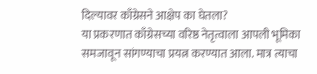दिल्यावर काँग्रेसने आक्षेप का घेतला?
या प्रकरणात काँग्रेसच्या वरिष्ठ नेतृत्वाला आपली भूमिका समजावून सांगण्याचा प्रयत्न करण्यात आला. मात्र त्याचा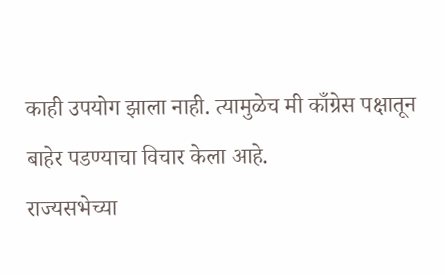काही उपयोग झाला नाही. त्यामुळेच मी काँग्रेस पक्षातून बाहेर पडण्याचा विचार केला आहे.
राज्यसभेच्या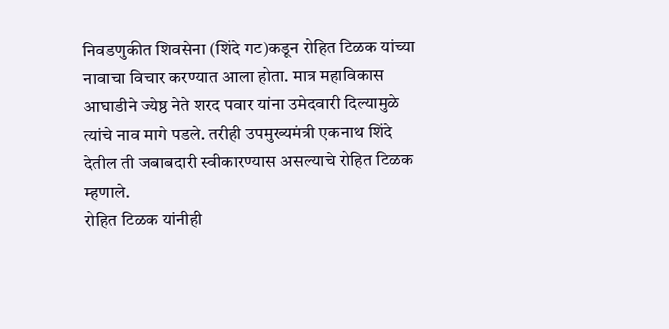निवडणुकीत शिवसेना (शिंदे गट)कडून रोहित टिळक यांच्या नावाचा विचार करण्यात आला होता. मात्र महाविकास आघाडीने ज्येष्ठ नेते शरद पवार यांना उमेदवारी दिल्यामुळे त्यांचे नाव मागे पडले. तरीही उपमुख्यमंत्री एकनाथ शिंदे देतील ती जबाबदारी स्वीकारण्यास असल्याचे रोहित टिळक म्हणाले.
रोहित टिळक यांनीही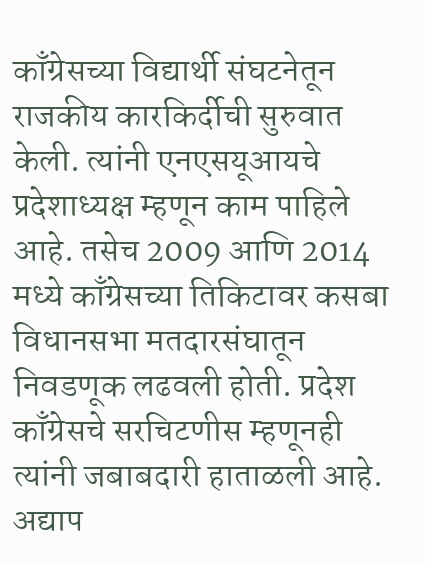काँग्रेसच्या विद्यार्थी संघटनेतून राजकीय कारकिर्दीची सुरुवात केली. त्यांनी एनएसयूआयचे प्रदेशाध्यक्ष म्हणून काम पाहिले आहे. तसेच 2009 आणि 2014 मध्ये काँग्रेसच्या तिकिटावर कसबा विधानसभा मतदारसंघातून निवडणूक लढवली होती. प्रदेश काँग्रेसचे सरचिटणीस म्हणूनही त्यांनी जबाबदारी हाताळली आहे. अद्याप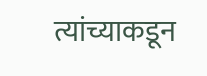त्यांच्याकडून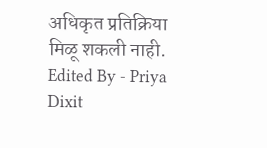अधिकृत प्रतिक्रिया मिळू शकली नाही.
Edited By - Priya Dixit